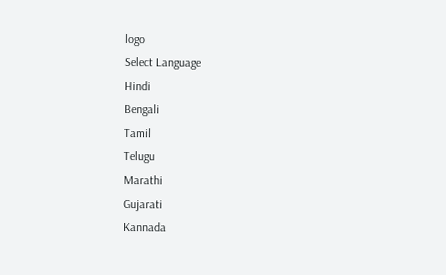logo
Select Language
Hindi
Bengali
Tamil
Telugu
Marathi
Gujarati
Kannada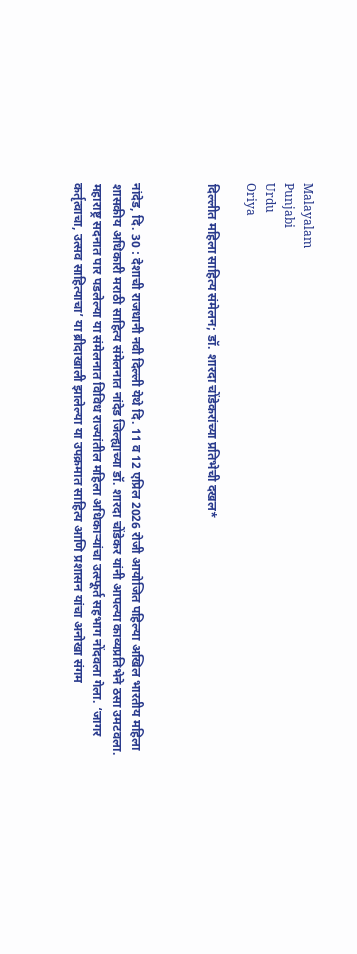Malayalam
Punjabi
Urdu
Oriya

दिल्लीत महिला साहित्य संमेलन; डॉ. शारदा चोंडेकरांच्या प्रतिभेची दखल*



नांदेड, दि. 30 : देशाची राजधानी नवी दिल्ली येथे दि. 11 व 12 एप्रिल 2026 रोजी आयोजित पहिल्या अखिल भारतीय महिला शासकीय अधिकारी मराठी साहित्य संमेलनात नांदेड जिल्ह्याच्या डॉ. शारदा चोंडेकर यांनी आपल्या काव्यप्रतिभेने ठसा उमटवला. महाराष्ट्र सदनात पार पडलेल्या या संमेलनात विविध राज्यांतील महिला अधिकाऱ्यांचा उत्स्फूर्त सहभाग नोंदवला गेला. ‘जागर कर्तृत्वाचा, उत्सव साहित्याचा’ या ब्रीदाखाली झालेल्या या उपक्रमात साहित्य आणि प्रशासन यांचा अनोखा संगम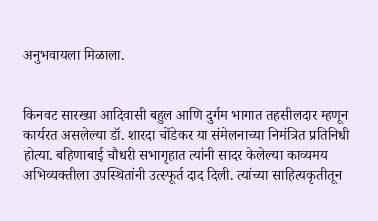अनुभवायला मिळाला.


किनवट सारख्या आदिवासी बहुल आणि दुर्गम भागात तहसीलदार म्हणून कार्यरत असलेल्या डॉ. शारदा चोंडेकर या संमेलनाच्या निमंत्रित प्रतिनिधी होत्या. बहिणाबाई चौधरी सभागृहात त्यांनी सादर केलेल्या काव्यमय अभिव्यक्तीला उपस्थितांनी उत्स्फूर्त दाद दिली. त्यांच्या साहित्यकृतीतून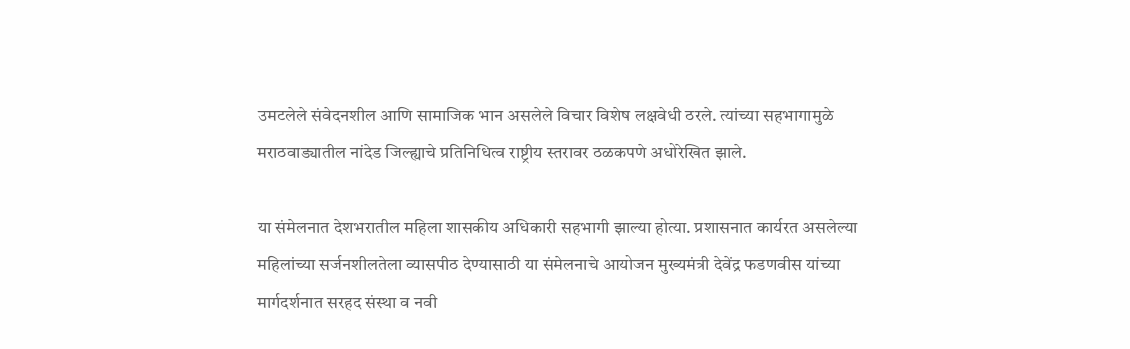उमटलेले संवेदनशील आणि सामाजिक भान असलेले विचार विशेष लक्षवेधी ठरले. त्यांच्या सहभागामुळे मराठवाड्यातील नांदेड जिल्ह्याचे प्रतिनिधित्व राष्ट्रीय स्तरावर ठळकपणे अधोरेखित झाले.

या संमेलनात देशभरातील महिला शासकीय अधिकारी सहभागी झाल्या होत्या. प्रशासनात कार्यरत असलेल्या महिलांच्या सर्जनशीलतेला व्यासपीठ देण्यासाठी या संमेलनाचे आयोजन मुख्यमंत्री देवेंद्र फडणवीस यांच्या मार्गदर्शनात सरहद संस्था व नवी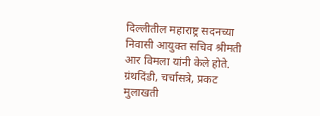दिल्लीतील महाराष्ट्र सदनच्या निवासी आयुक्त सचिव श्रीमती आर विमला यांनी केले होते. ग्रंथदिंडी, चर्चासत्रे, प्रकट मुलाखती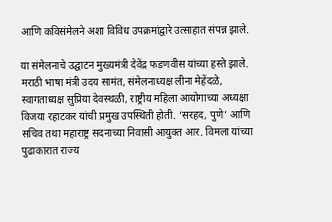आणि कविसंमेलने अशा विविध उपक्रमांद्वारे उत्साहात संपन्न झाले.

या संमेलनाचे उद्घाटन मुख्यमंत्री देवेंद्र फडणवीस यांच्या हस्ते झाले. मराठी भाषा मंत्री उदय सामंत, संमेलनाध्यक्ष लीना मेहेंदळे, स्वागताध्यक्ष सुप्रिया देवस्थळी, राष्ट्रीय महिला आयोगाच्या अध्यक्षा विजया रहाटकर यांची प्रमुख उपस्थिती होती. ‘सरहद, पुणे’ आणि सचिव तथा महाराष्ट्र सदनाच्या निवासी आयुक्त आर. विमला यांच्या पुढाकारात राज्य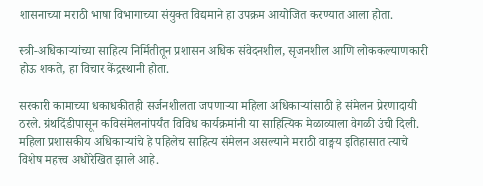शासनाच्या मराठी भाषा विभागाच्या संयुक्त विद्यमाने हा उपक्रम आयोजित करण्यात आला होता.

स्त्री-अधिकाऱ्यांच्या साहित्य निर्मितीतून प्रशासन अधिक संवेदनशील, सृजनशील आणि लोककल्याणकारी होऊ शकते, हा विचार केंद्रस्थानी होता.

सरकारी कामाच्या धकाधकीतही सर्जनशीलता जपणाऱ्या महिला अधिकाऱ्यांसाठी हे संमेलन प्रेरणादायी ठरले. ग्रंथदिंडीपासून कविसंमेलनांपर्यंत विविध कार्यक्रमांनी या साहित्यिक मेळाव्याला वेगळी उंची दिली. महिला प्रशासकीय अधिकाऱ्यांचे हे पहिलेच साहित्य संमेलन असल्याने मराठी वाङ्मय इतिहासात त्याचे विशेष महत्त्व अधोरेखित झाले आहे.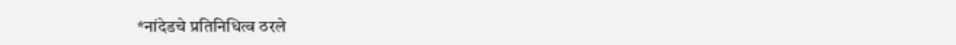*नांदेडचे प्रतिनिधित्व ठरले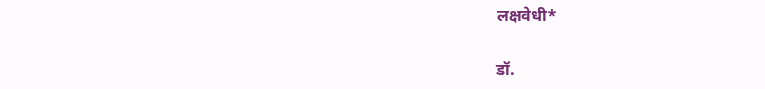लक्षवेधी*

डॉ.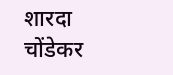शारदा चोंडेकर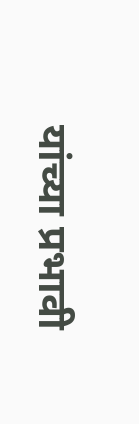यांच्या प्रभावी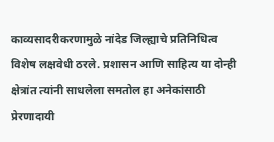काव्यसादरीकरणामुळे नांदेड जिल्ह्याचे प्रतिनिधित्व विशेष लक्षवेधी ठरले. प्रशासन आणि साहित्य या दोन्ही क्षेत्रांत त्यांनी साधलेला समतोल हा अनेकांसाठी प्रेरणादायी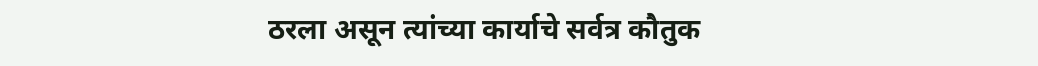ठरला असून त्यांच्या कार्याचे सर्वत्र कौतुक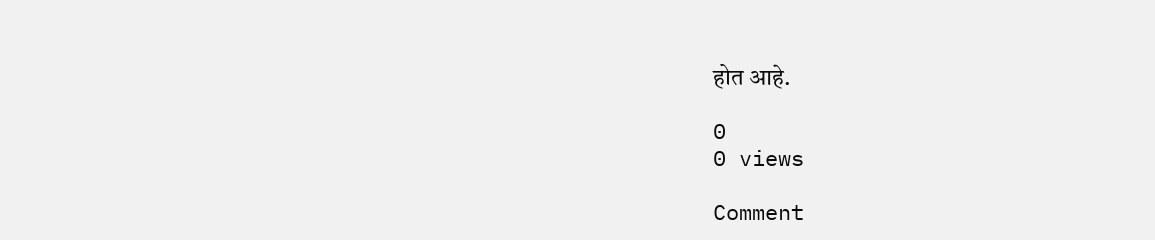होत आहे.

0
0 views

Comment